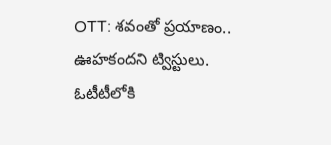OTT: శవంతో ప్రయాణం.. ఊహకందని ట్విస్టులు. ఓటీటీలోకి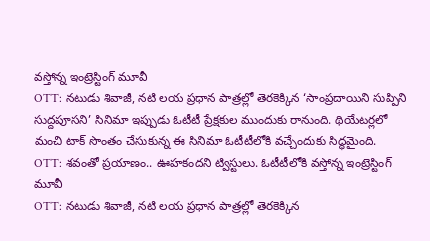వస్తోన్న ఇంట్రెస్టింగ్ మూవీ
OTT: నటుడు శివాజీ, నటి లయ ప్రధాన పాత్రల్లో తెరకెక్కిన ‘సాంప్రదాయిని సుప్పిని సుద్దపూసని’ సినిమా ఇప్పుడు ఓటీటీ ప్రేక్షకుల ముందుకు రానుంది. థియేటర్లలో మంచి టాక్ సొంతం చేసుకున్న ఈ సినిమా ఓటీటీలోకి వచ్చేందుకు సిద్ధమైంది.
OTT: శవంతో ప్రయాణం.. ఊహకందని ట్విస్టులు. ఓటీటీలోకి వస్తోన్న ఇంట్రెస్టింగ్ మూవీ
OTT: నటుడు శివాజీ, నటి లయ ప్రధాన పాత్రల్లో తెరకెక్కిన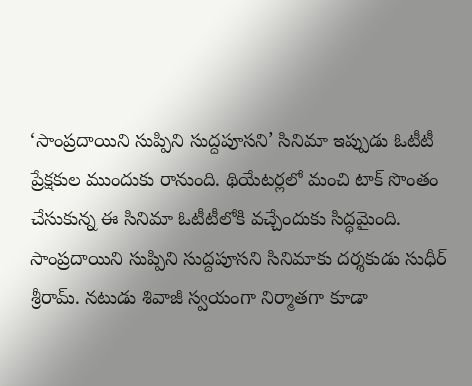‘సాంప్రదాయిని సుప్పిని సుద్దపూసని’ సినిమా ఇప్పుడు ఓటీటీ ప్రేక్షకుల ముందుకు రానుంది. థియేటర్లలో మంచి టాక్ సొంతం చేసుకున్న ఈ సినిమా ఓటీటీలోకి వచ్చేందుకు సిద్ధమైంది.
సాంప్రదాయిని సుప్పిని సుద్దపూసని సినిమాకు దర్శకుడు సుధీర్ శ్రీరామ్. నటుడు శివాజీ స్వయంగా నిర్మాతగా కూడా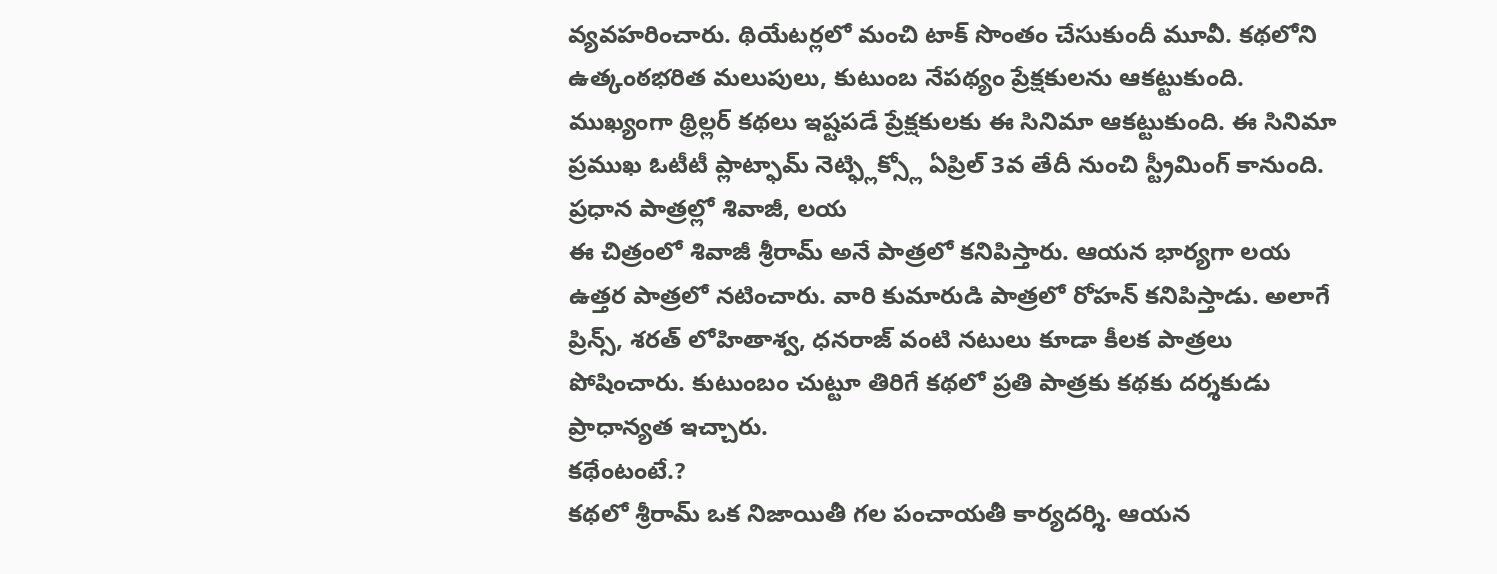వ్యవహరించారు. థియేటర్లలో మంచి టాక్ సొంతం చేసుకుందీ మూవీ. కథలోని ఉత్కంఠభరిత మలుపులు, కుటుంబ నేపథ్యం ప్రేక్షకులను ఆకట్టుకుంది. ముఖ్యంగా థ్రిల్లర్ కథలు ఇష్టపడే ప్రేక్షకులకు ఈ సినిమా ఆకట్టుకుంది. ఈ సినిమా ప్రముఖ ఓటీటీ ప్లాట్ఫామ్ నెట్ఫ్లిక్స్లో ఏప్రిల్ 3వ తేదీ నుంచి స్ట్రీమింగ్ కానుంది.
ప్రధాన పాత్రల్లో శివాజీ, లయ
ఈ చిత్రంలో శివాజీ శ్రీరామ్ అనే పాత్రలో కనిపిస్తారు. ఆయన భార్యగా లయ ఉత్తర పాత్రలో నటించారు. వారి కుమారుడి పాత్రలో రోహన్ కనిపిస్తాడు. అలాగే ప్రిన్స్, శరత్ లోహితాశ్వ, ధనరాజ్ వంటి నటులు కూడా కీలక పాత్రలు పోషించారు. కుటుంబం చుట్టూ తిరిగే కథలో ప్రతి పాత్రకు కథకు దర్శకుడు ప్రాధాన్యత ఇచ్చారు.
కథేంటంటే.?
కథలో శ్రీరామ్ ఒక నిజాయితీ గల పంచాయతీ కార్యదర్శి. ఆయన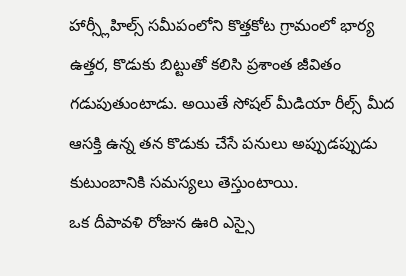హార్స్లీహిల్స్ సమీపంలోని కొత్తకోట గ్రామంలో భార్య ఉత్తర, కొడుకు బిట్టుతో కలిసి ప్రశాంత జీవితం గడుపుతుంటాడు. అయితే సోషల్ మీడియా రీల్స్ మీద ఆసక్తి ఉన్న తన కొడుకు చేసే పనులు అప్పుడప్పుడు కుటుంబానికి సమస్యలు తెస్తుంటాయి.
ఒక దీపావళి రోజున ఊరి ఎస్సై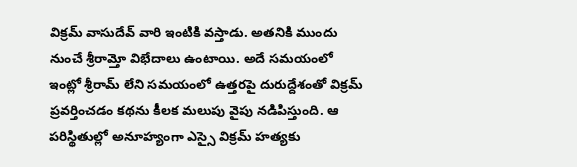విక్రమ్ వాసుదేవ్ వారి ఇంటికి వస్తాడు. అతనికి ముందు నుంచే శ్రీరామ్తో విభేదాలు ఉంటాయి. అదే సమయంలో ఇంట్లో శ్రీరామ్ లేని సమయంలో ఉత్తరపై దురుద్దేశంతో విక్రమ్ ప్రవర్తించడం కథను కీలక మలుపు వైపు నడిపిస్తుంది. ఆ పరిస్థితుల్లో అనూహ్యంగా ఎస్సై విక్రమ్ హత్యకు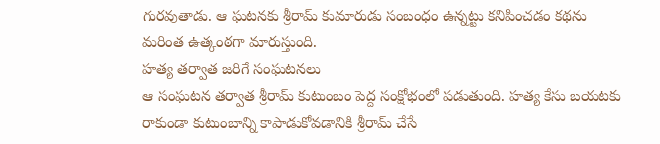గురవుతాడు. ఆ ఘటనకు శ్రీరామ్ కుమారుడు సంబంధం ఉన్నట్టు కనిపించడం కథను మరింత ఉత్కంఠగా మారుస్తుంది.
హత్య తర్వాత జరిగే సంఘటనలు
ఆ సంఘటన తర్వాత శ్రీరామ్ కుటుంబం పెద్ద సంక్షోభంలో పడుతుంది. హత్య కేసు బయటకు రాకుండా కుటుంబాన్ని కాపాడుకోవడానికి శ్రీరామ్ చేసే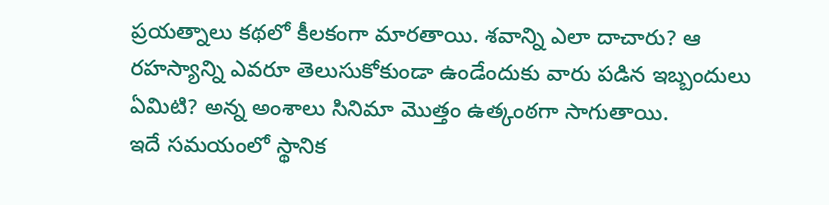ప్రయత్నాలు కథలో కీలకంగా మారతాయి. శవాన్ని ఎలా దాచారు? ఆ రహస్యాన్ని ఎవరూ తెలుసుకోకుండా ఉండేందుకు వారు పడిన ఇబ్బందులు ఏమిటి? అన్న అంశాలు సినిమా మొత్తం ఉత్కంఠగా సాగుతాయి.
ఇదే సమయంలో స్థానిక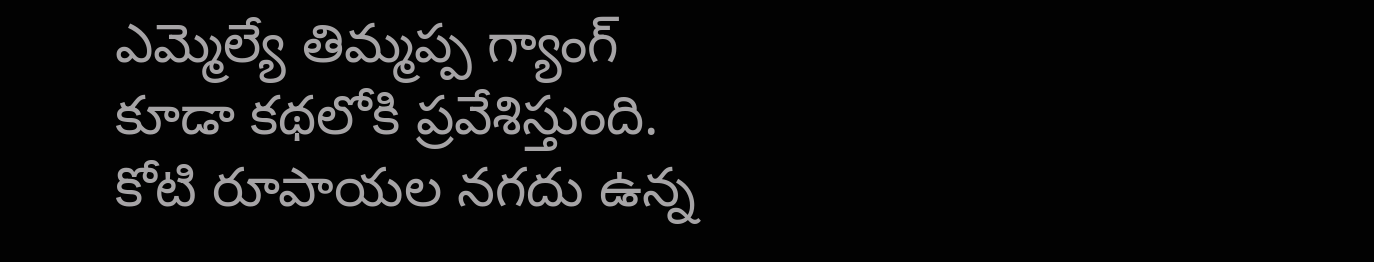ఎమ్మెల్యే తిమ్మప్ప గ్యాంగ్ కూడా కథలోకి ప్రవేశిస్తుంది. కోటి రూపాయల నగదు ఉన్న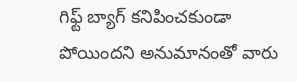గిఫ్ట్ బ్యాగ్ కనిపించకుండా పోయిందని అనుమానంతో వారు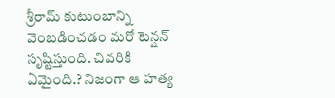శ్రీరామ్ కుటుంబాన్ని వెంబడించడం మరో టెన్షన్ సృష్టిస్తుంది. చివరికి ఏమైంది.? నిజంగా ఆ హత్య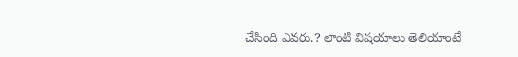చేసింది ఎవరు.? లాంటి విషయాలు తెలియాంటే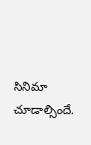సినిమా చూడాల్సిందే.